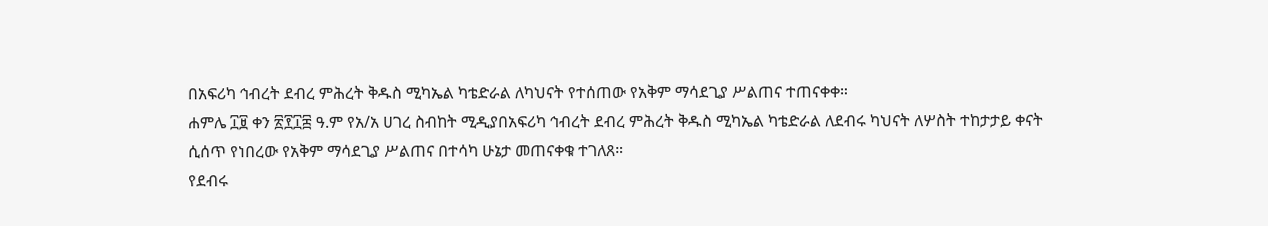በአፍሪካ ኅብረት ደብረ ምሕረት ቅዱስ ሚካኤል ካቴድራል ለካህናት የተሰጠው የአቅም ማሳደጊያ ሥልጠና ተጠናቀቀ።
ሐምሌ ፲፱ ቀን ፳፻፲፰ ዓ.ም የአ/አ ሀገረ ስብከት ሚዲያበአፍሪካ ኅብረት ደብረ ምሕረት ቅዱስ ሚካኤል ካቴድራል ለደብሩ ካህናት ለሦስት ተከታታይ ቀናት ሲሰጥ የነበረው የአቅም ማሳደጊያ ሥልጠና በተሳካ ሁኔታ መጠናቀቁ ተገለጸ።
የደብሩ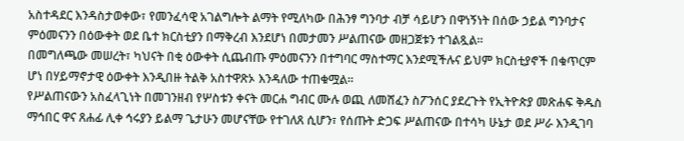አስተዳደር እንዳስታወቀው፣ የመንፈሳዊ አገልግሎት ልማት የሚለካው በሕንፃ ግንባታ ብቻ ሳይሆን በዋነኝነት በሰው ኃይል ግንባታና ምዕመናንን በዕውቀት ወደ ቤተ ክርስቲያን በማቅረብ እንደሆነ በመታመን ሥልጠናው መዘጋጀቱን ተገልጿል።
በመግለጫው መሠረት፣ ካህናት በቂ ዕውቀት ሲጨብጡ ምዕመናንን በተግባር ማስተማር እንደሚችሉና ይህም ክርስቲያኖች በቁጥርም ሆነ በሃይማኖታዊ ዕውቀት እንዲበዙ ትልቅ አስተዋጽኦ እንዳለው ተጠቁሟል።
የሥልጠናውን አስፈላጊነት በመገንዘብ የሦስቱን ቀናት መርሐ ግብር ሙሉ ወጪ ለመሸፈን ስፖንሰር ያደረጉት የኢትዮጵያ መጽሐፍ ቅዱስ ማኅበር ዋና ጸሐፊ ሊቀ ኅሩያን ይልማ ጌታሁን መሆናቸው የተገለጸ ሲሆን፣ የሰጡት ድጋፍ ሥልጠናው በተሳካ ሁኔታ ወደ ሥራ እንዲገባ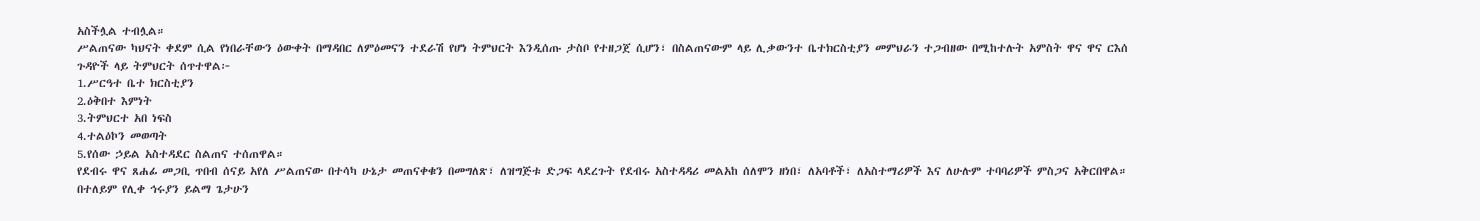አስችሏል ተብሏል።
ሥልጠናው ካህናት ቀደም ሲል የነበራቸውን ዕውቀት በማዳበር ለምዕመናን ተደራሽ የሆነ ትምህርት እንዲሰጡ ታስቦ የተዘጋጀ ሲሆን፣ በስልጠናውም ላይ ሊቃውንተ ቤተክርስቲያን መምህራን ተጋብዘው በሚከተሉት አምስት ዋና ዋና ርእሰ ጉዳዮች ላይ ትምህርት ሰጥተዋል፦
1.ሥርዓተ ቤተ ክርስቲያን
2.ዕቅበተ እምነት
3.ትምህርተ አበ ነፍስ
4.ተልዕኮን መወጣት
5.የሰው ኃይል አስተዳደር ስልጠና ተሰጠዋል።
የደብሩ ዋና ጸሐፊ መጋቢ ጥበብ ሰናይ አየለ ሥልጠናው በተሳካ ሁኔታ መጠናቀቁን በመግለጽ፣ ለዝግጅቱ ድጋፍ ላደረጉት የደብሩ አስተዳዳሪ መልአከ ሰለሞን ዘነበ፣ ለአባቶች፣ ለአስተማሪዎች እና ለሁሉም ተባባሪዎች ምስጋና አቅርበዋል።
በተለይም የሊቀ ኅሩያን ይልማ ጌታሁን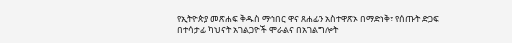የኢትዮጵያ መጽሐፍ ቅዱስ ማኅበር ዋና ጸሐፊን አስተዋጽኦ በማድነቅ፣ የሰጡት ድጋፍ በተሳታፊ ካህናት አገልጋዮች ሞራልና በአገልግሎት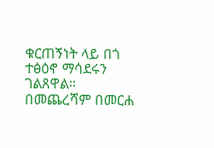ቁርጠኝነት ላይ በጎ ተፅዕኖ ማሳደሩን ገልጸዋል።
በመጨረሻም በመርሐ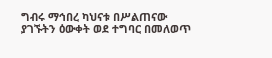ግብሩ ማኅበረ ካህናቱ በሥልጠናው ያገኙትን ዕውቀት ወደ ተግባር በመለወጥ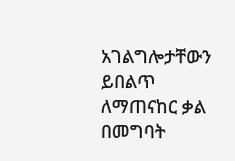አገልግሎታቸውን ይበልጥ ለማጠናከር ቃል በመግባት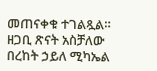መጠናቀቁ ተገልጿል።
ዘጋቢ ጽናት አስቻለው
በረከት ኃይለ ሚካኤል